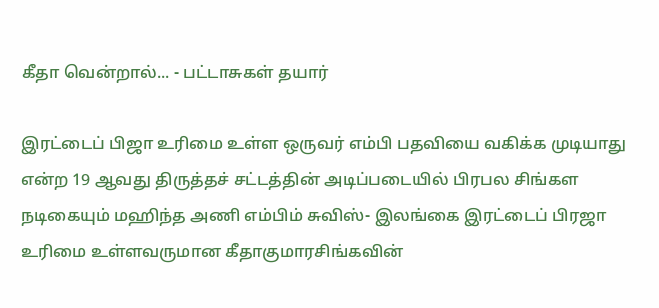கீதா வென்றால்... - பட்டாசுகள் தயார்

இரட்டைப் பிஜா உரிமை உள்ள ஒருவர் எம்பி பதவியை வகிக்க முடியாது என்ற 19 ஆவது திருத்தச் சட்டத்தின் அடிப்படையில் பிரபல சிங்கள நடிகையும் மஹிந்த அணி எம்பிம் சுவிஸ்- இலங்கை இரட்டைப் பிரஜா உரிமை உள்ளவருமான கீதாகுமாரசிங்கவின்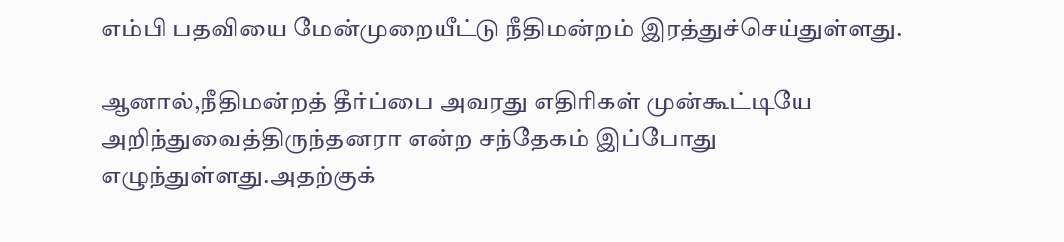எம்பி பதவியை மேன்முறையீட்டு நீதிமன்றம் இரத்துச்செய்துள்ளது.

ஆனால்,நீதிமன்றத் தீர்ப்பை அவரது எதிரிகள் முன்கூட்டியே அறிந்துவைத்திருந்தனரா என்ற சந்தேகம் இப்போது எழுந்துள்ளது.அதற்குக்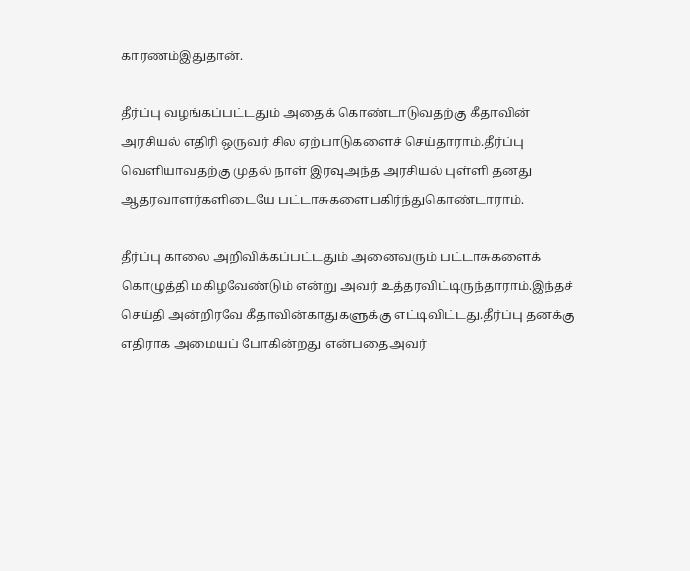காரணம்இதுதான்.

தீர்ப்பு வழங்கப்பட்டதும் அதைக் கொண்டாடுவதற்கு கீதாவின் அரசியல் எதிரி ஒருவர் சில ஏற்பாடுகளைச் செய்தாராம்.தீர்ப்பு வெளியாவதற்கு முதல் நாள் இரவுஅந்த அரசியல் புள்ளி தனது ஆதரவாளர்களிடையே பட்டாசுகளைபகிர்ந்துகொண்டாராம்.

தீர்ப்பு காலை அறிவிக்கப்பட்டதும் அனைவரும் பட்டாசுகளைக் கொழுத்தி மகிழவேண்டும் என்று அவர் உத்தரவிட்டிருந்தாராம்.இந்தச் செய்தி அன்றிரவே கீதாவின்காதுகளுக்கு எட்டிவிட்டது.தீர்ப்பு தனக்கு எதிராக அமையப் போகின்றது என்பதைஅவர்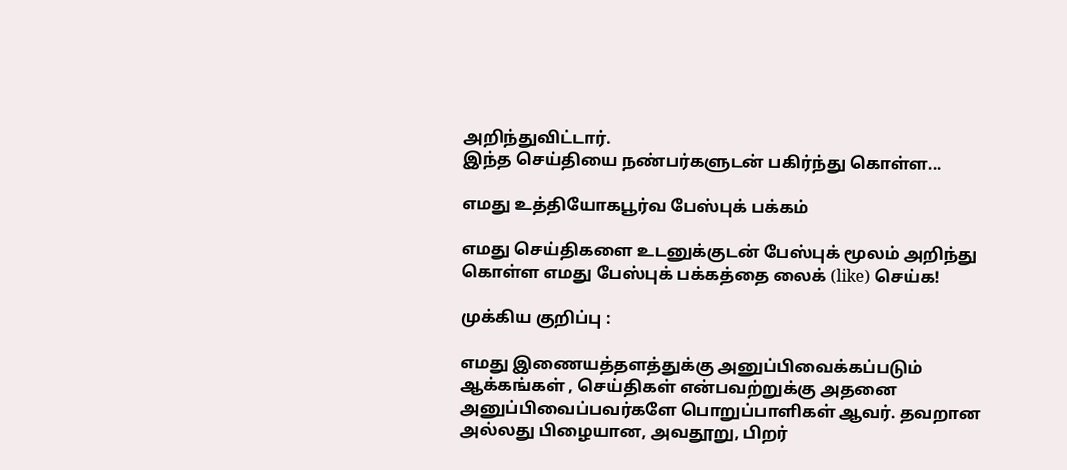அறிந்துவிட்டார்.
இந்த செய்தியை நண்பர்களுடன் பகிர்ந்து கொள்ள...

எமது உத்தியோகபூர்வ பேஸ்புக் பக்கம்

எமது செய்திகளை உடனுக்குடன் பேஸ்புக் மூலம் அறிந்து கொள்ள எமது பேஸ்புக் பக்கத்தை லைக் (like) செய்க!

முக்கிய குறிப்பு :

எமது இணையத்தளத்துக்கு அனுப்பிவைக்கப்படும் ஆக்கங்கள் , செய்திகள் என்பவற்றுக்கு அதனை அனுப்பிவைப்பவர்களே பொறுப்பாளிகள் ஆவர். தவறான அல்லது பிழையான, அவதூறு, பிறர்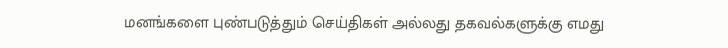மனங்களை புண்படுத்தும் செய்திகள் அல்லது தகவல்களுக்கு எமது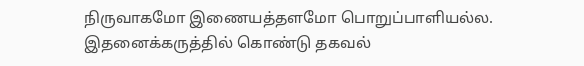நிருவாகமோ இணையத்தளமோ பொறுப்பாளியல்ல. இதனைக்கருத்தில் கொண்டு தகவல்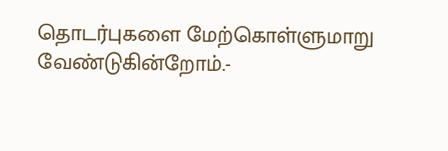தொடர்புகளை மேற்கொள்ளுமாறு வேண்டுகின்றோம்.-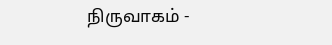நிருவாகம் -